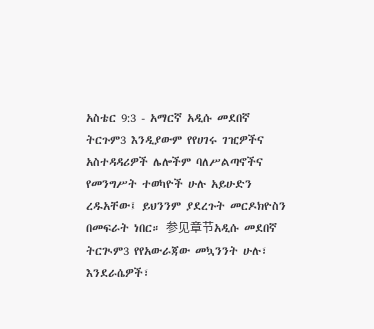አስቴር 9:3 - አማርኛ አዲሱ መደበኛ ትርጉም3 እንዲያውም የየሀገሩ ገዢዎችና አስተዳዳሪዎች ሌሎችም ባለሥልጣኖችና የመንግሥት ተወካዮች ሁሉ አይሁድን ረዱአቸው፤ ይህንንም ያደረጉት መርዶክዮስን በመፍራት ነበር። 参见章节አዲሱ መደበኛ ትርጒም3 የየአውራጃው መኳንንት ሁሉ፣ እንደራሴዎች፣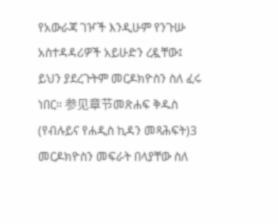የአውራጃ ገዦች እንዲሁም የንጉሡ አስተዳዳሪዎች አይሁድን ረዷቸው፤ ይህን ያደረጉትም መርዶክዮስን ስለ ፈሩ ነበር። 参见章节መጽሐፍ ቅዱስ (የብሉይና የሐዲስ ኪዳን መጻሕፍት)3 መርዶክዮስን መፍራት በላያቸው ስለ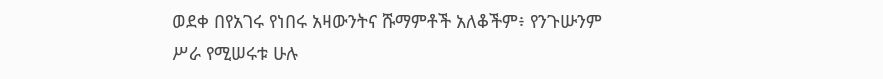ወደቀ በየአገሩ የነበሩ አዛውንትና ሹማምቶች አለቆችም፥ የንጉሡንም ሥራ የሚሠሩቱ ሁሉ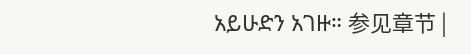አይሁድን አገዙ። 参见章节 |